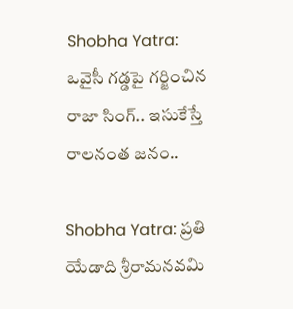Shobha Yatra: ఒవైసీ గడ్డపై గర్జించిన రాజా సింగ్.. ఇసుకేస్తే రాలనంత జనం..

Shobha Yatra: ప్రతి యేడాది శ్రీరామనవమి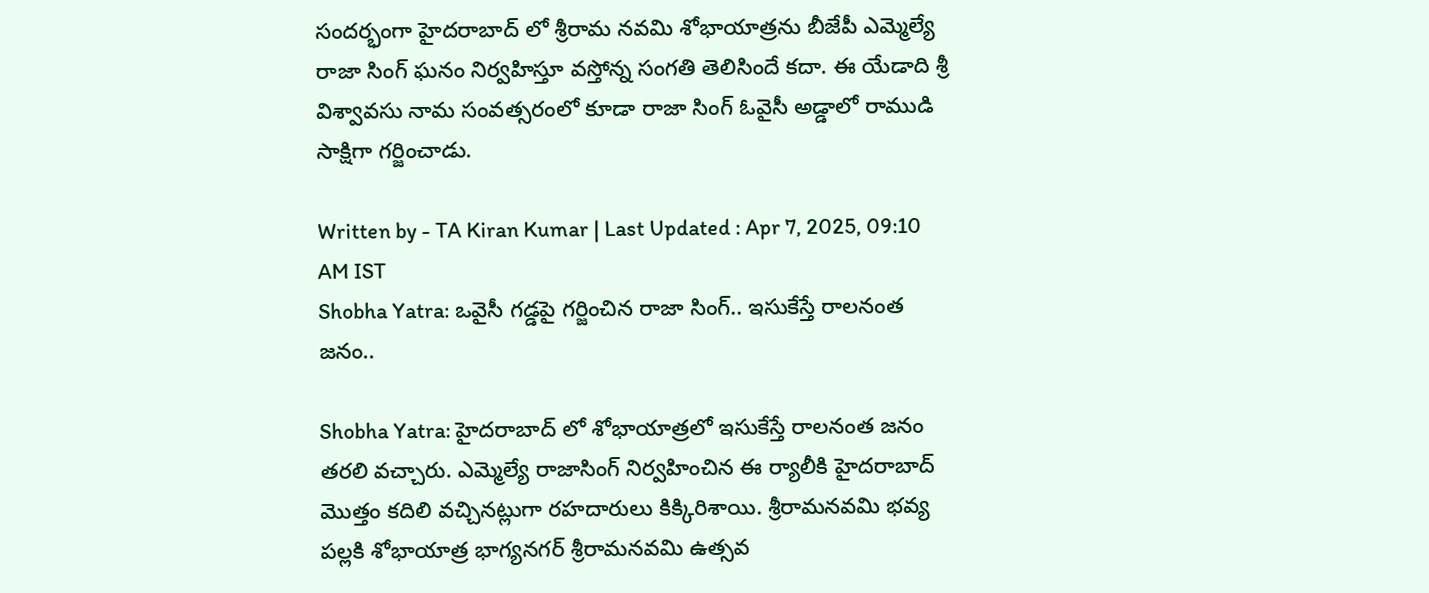సందర్భంగా హైదరాబాద్ లో శ్రీరామ నవమి శోభాయాత్రను బీజేపీ ఎమ్మెల్యే రాజా సింగ్ ఘనం నిర్వహిస్తూ వస్తోన్న సంగతి తెలిసిందే కదా. ఈ యేడాది శ్రీ విశ్వావసు నామ సంవత్సరంలో కూడా రాజా సింగ్ ఓవైసీ అడ్డాలో రాముడి సాక్షిగా గర్జించాడు.

Written by - TA Kiran Kumar | Last Updated : Apr 7, 2025, 09:10 AM IST
Shobha Yatra: ఒవైసీ గడ్డపై గర్జించిన రాజా సింగ్.. ఇసుకేస్తే రాలనంత జనం..

Shobha Yatra: హైదరాబాద్ లో శోభాయాత్రలో ఇసుకేస్తే రాలనంత జనం తరలి వచ్చారు. ఎమ్మెల్యే రాజాసింగ్ నిర్వహించిన ఈ ర్యాలీకి హైదరాబాద్ మొత్తం కదిలి వచ్చినట్లుగా రహదారులు కిక్కిరిశాయి. శ్రీరామనవమి భవ్య పల్లకి శోభాయాత్ర భాగ్యనగర్ శ్రీరామనవమి ఉత్సవ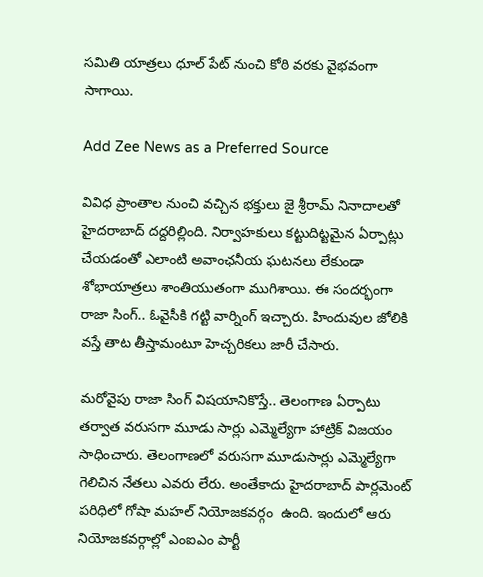సమితి యాత్రలు ధూల్ పేట్ నుంచి కోఠి వరకు వైభవంగా సాగాయి.

Add Zee News as a Preferred Source

వివిధ ప్రాంతాల నుంచి వచ్చిన భక్తులు జై శ్రీరామ్ నినాదాలతో హైదరాబాద్ దద్దరిల్లింది. నిర్వాహకులు కట్టుదిట్టమైన ఏర్పాట్లు చేయడంతో ఎలాంటి అవాంఛనీయ ఘటనలు లేకుండా శోభాయాత్రలు శాంతియుతంగా ముగిశాయి. ఈ సందర్భంగా రాజా సింగ్.. ఓవైసీకి గట్టి వార్నింగ్ ఇచ్చారు. హిందువుల జోలికి వస్తే తాట తీస్తామంటూ హెచ్చరికలు జారీ చేసారు.

మరోవైపు రాజా సింగ్ విషయానికొస్తే.. తెలంగాణ ఏర్పాటు తర్వాత వరుసగా మూడు సార్లు ఎమ్మెల్యేగా హాట్రిక్ విజయం సాధించారు. తెలంగాణలో వరుసగా మూడుసార్లు ఎమ్మెల్యేగా గెలిచిన నేతలు ఎవరు లేరు. అంతేకాదు హైదరాబాద్ పార్లమెంట్ పరిధిలో గోషా మహల్ నియోజకవర్గం  ఉంది. ఇందులో ఆరు నియోజకవర్గాల్లో ఎంఐఎం పార్టీ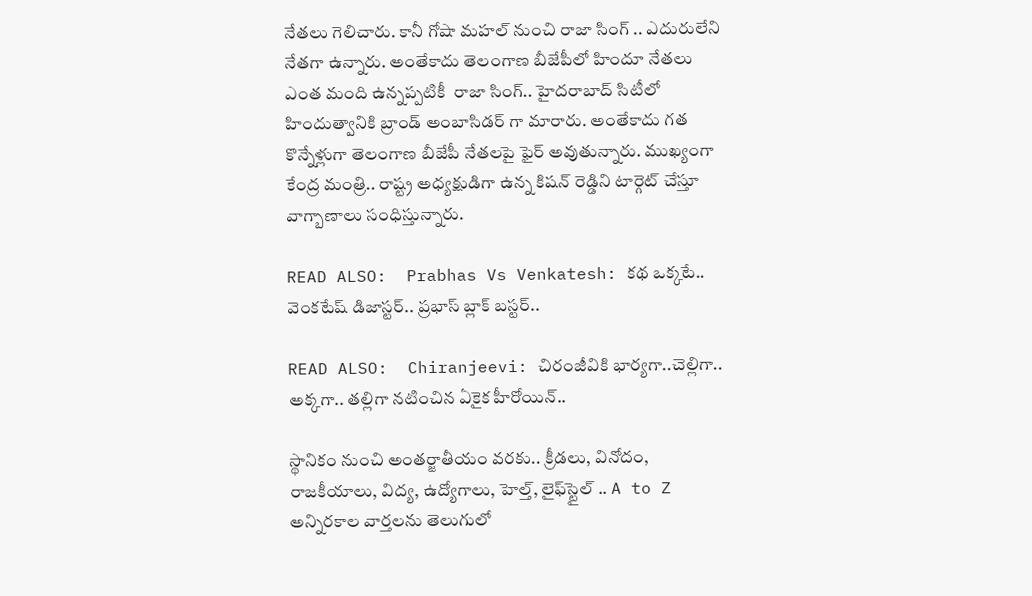నేతలు గెలిచారు. కానీ గోషా మహల్ నుంచి రాజా సింగ్ .. ఎదురులేని నేతగా ఉన్నారు. అంతేకాదు తెలంగాణ బీజేపీలో హిందూ నేతలు ఎంత మంది ఉన్నప్పటికీ  రాజా సింగ్.. హైదరాబాద్ సిటీలో హిందుత్వానికి బ్రాండ్ అంబాసిడర్ గా మారారు. అంతేకాదు గత కొన్నేళ్లుగా తెలంగాణ బీజేపీ నేతలపై ఫైర్ అవుతున్నారు. ముఖ్యంగా కేంద్ర మంత్రి.. రాష్ట్ర అధ్యక్షుడిగా ఉన్న కిషన్ రెడ్డిని టార్గెట్ చేస్తూ వాగ్బాణాలు సంధిస్తున్నారు.

READ ALSO:  Prabhas Vs Venkatesh: కథ ఒక్కటే.. వెంకటేష్ డిజాస్టర్.. ప్రభాస్ బ్లాక్ బస్టర్..

READ ALSO:  Chiranjeevi: చిరంజీవికి భార్యగా..చెల్లిగా.. అక్కగా.. తల్లిగా నటించిన ఏకైక హీరోయిన్..

స్థానికం నుంచి అంతర్జాతీయం వరకు.. క్రీడలు, వినోదం, రాజకీయాలు, విద్య, ఉద్యోగాలు, హెల్త్, లైఫ్‌స్టైల్ .. A to Z అన్నిరకాల వార్తలను తెలుగులో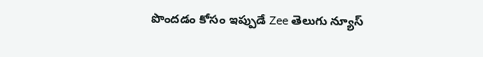పొందడం కోసం ఇప్పుడే Zee తెలుగు న్యూస్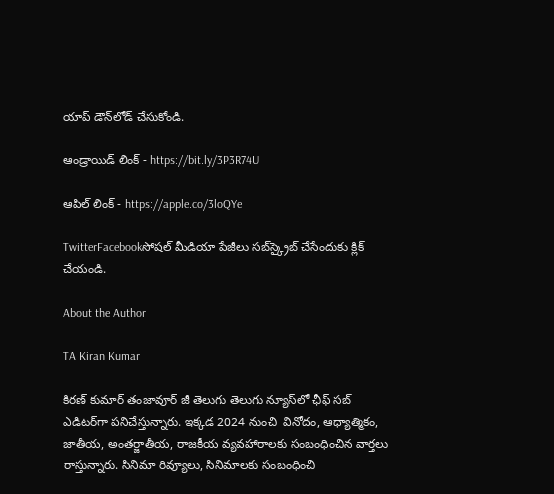యాప్ డౌన్‌లోడ్ చేసుకోండి.

ఆండ్రాయిడ్ లింక్ - https://bit.ly/3P3R74U

ఆపిల్ లింక్ - https://apple.co/3loQYe

TwitterFacebookసోషల్ మీడియా పేజీలు సబ్‌స్క్రైబ్ చేసేందుకు క్లిక్ చేయండి.

About the Author

TA Kiran Kumar

కిరణ్ కుమార్ తంజావూర్ జీ తెలుగు తెలుగు న్యూస్‌లో ఛీఫ్ సబ్ ఎడిటర్‌గా పనిచేస్తున్నారు. ఇక్కడ 2024 నుంచి  వినోదం, ఆధ్యాత్మికం, జాతీయ, అంతర్జాతీయ, రాజకీయ వ్యవహారాలకు సంబంధించిన వార్తలు రాస్తున్నారు. సినిమా రివ్యూలు, సినిమాలకు సంబంధించి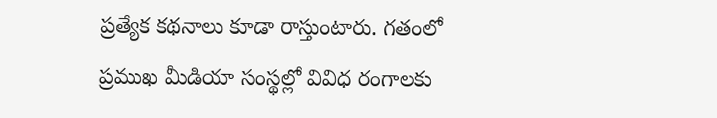ప్రత్యేక కథనాలు కూడా రాస్తుంటారు. గతంలో ప్రముఖ మీడియా సంస్థల్లో వివిధ రంగాలకు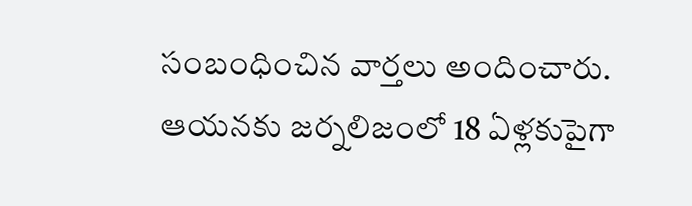సంబంధించిన వార్తలు అందించారు. ఆయనకు జర్నలిజంలో 18 ఏళ్లకుపైగా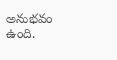అనుభవం ఉంది.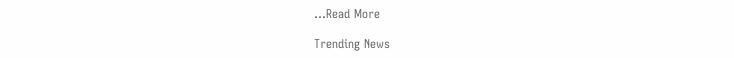...Read More

Trending News